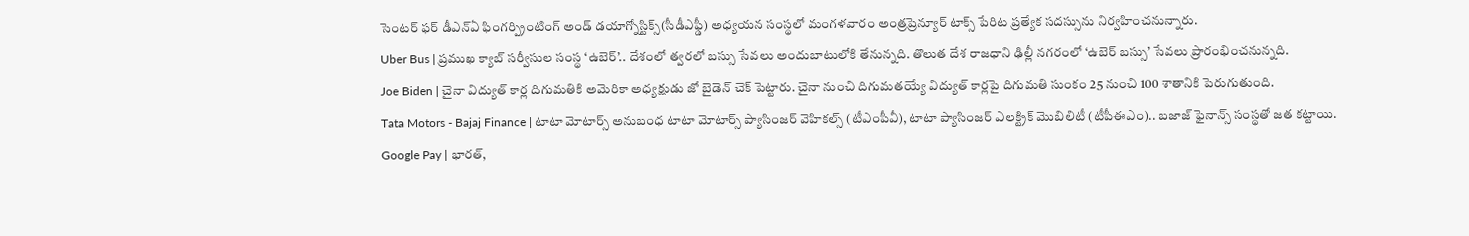సెంటర్ ఫర్ డీఎన్ఏ ఫింగర్ప్రింటింగ్ అండ్ డయాగ్నోస్టిక్స్(సీడీఎఫ్డీ) అధ్యయన సంస్థలో మంగళవారం అంత్రప్రెన్యూర్ టాక్స్ పేరిట ప్రత్యేక సదస్సును నిర్వహించనున్నారు.
Uber Bus | ప్రముఖ క్యాబ్ సర్వీసుల సంస్థ ‘ఉబెర్’.. దేశంలో త్వరలో బస్సు సేవలు అందుబాటులోకి తేనున్నది. తొలుత దేశ రాజధాని ఢిల్లీ నగరంలో ‘ఉబెర్ బస్సు’ సేవలు ప్రారంభించనున్నది.
Joe Biden | చైనా విద్యుత్ కార్ల దిగుమతికి అమెరికా అధ్యక్షుడు జో బైడెన్ చెక్ పెట్టారు. చైనా నుంచి దిగుమతయ్యే విద్యుత్ కార్లపై దిగుమతి సుంకం 25 నుంచి 100 శాతానికి పెరుగుతుంది.
Tata Motors - Bajaj Finance | టాటా మోటార్స్ అనుబంధ టాటా మోటార్స్ ప్యాసింజర్ వెహికల్స్ (టీఎంపీవీ), టాటా ప్యాసింజర్ ఎలక్ట్రిక్ మొబిలిటీ (టీపీఈఎం).. బజాజ్ ఫైనాన్స్ సంస్థతో జత కట్టాయి.
Google Pay | భారత్,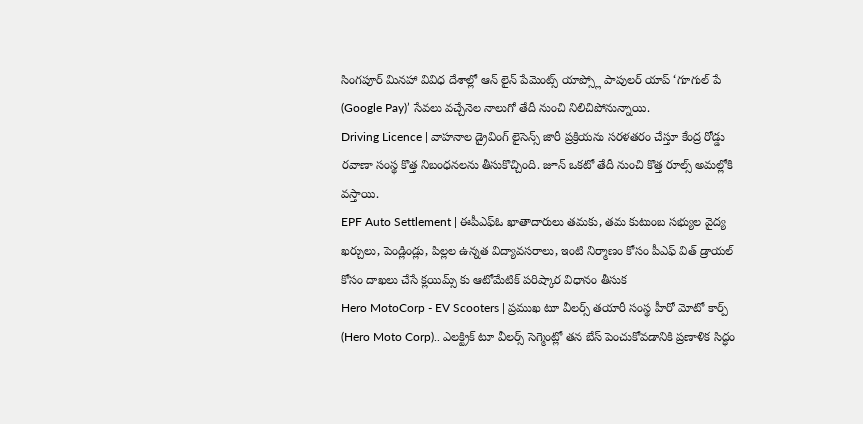సింగపూర్ మినహా వివిధ దేశాల్లో ఆన్ లైన్ పేమెంట్స్ యాప్స్లో పాపులర్ యాప్ ‘గూగుల్ పే (Google Pay)’ సేవలు వచ్చేనెల నాలుగో తేదీ నుంచి నిలిచిపోనున్నాయి.
Driving Licence | వాహనాల డ్రైవింగ్ లైసెన్స్ జారీ ప్రక్రియను సరళతరం చేస్తూ కేంద్ర రోడ్డు రవాణా సంస్థ కొత్త నిబంధనలను తీసుకొచ్చింది. జూన్ ఒకటో తేదీ నుంచి కొత్త రూల్స్ అమల్లోకి వస్తాయి.
EPF Auto Settlement | ఈపీఎఫ్ఓ ఖాతాదారులు తమకు, తమ కుటుంబ సభ్యుల వైద్య ఖర్చులు, పెండ్లిండ్లు, పిల్లల ఉన్నత విద్యావసరాలు, ఇంటి నిర్మాణం కోసం పీఎఫ్ విత్ డ్రాయల్ కోసం దాఖలు చేసే క్లయిమ్స్ కు ఆటోమేటిక్ పరిష్కార విధానం తీసుక
Hero MotoCorp - EV Scooters | ప్రముఖ టూ వీలర్స్ తయారీ సంస్థ హీరో మోటో కార్ప్ (Hero Moto Corp).. ఎలక్ట్రిక్ టూ వీలర్స్ సెగ్మెంట్లో తన బేస్ పెంచుకోవడానికి ప్రణాళిక సిద్ధం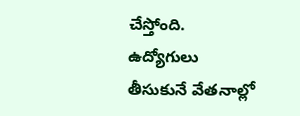చేస్తోంది.
ఉద్యోగులు తీసుకునే వేతనాల్లో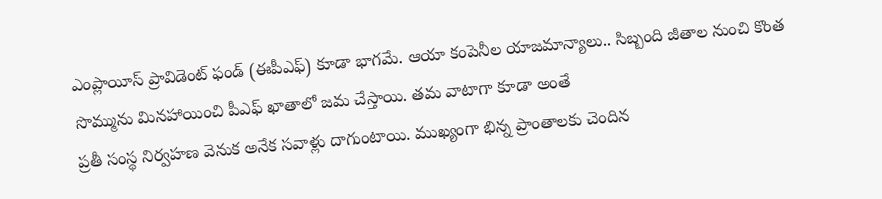ఎంప్లాయీస్ ప్రావిడెంట్ ఫండ్ (ఈపీఎఫ్) కూడా భాగమే. ఆయా కంపెనీల యాజమాన్యాలు.. సిబ్బంది జీతాల నుంచి కొంత సొమ్మును మినహాయించి పీఎఫ్ ఖాతాలో జమ చేస్తాయి. తమ వాటాగా కూడా అంతే
ప్రతీ సంస్థ నిర్వహణ వెనుక అనేక సవాళ్లు దాగుంటాయి. ముఖ్యంగా భిన్న ప్రాంతాలకు చెందిన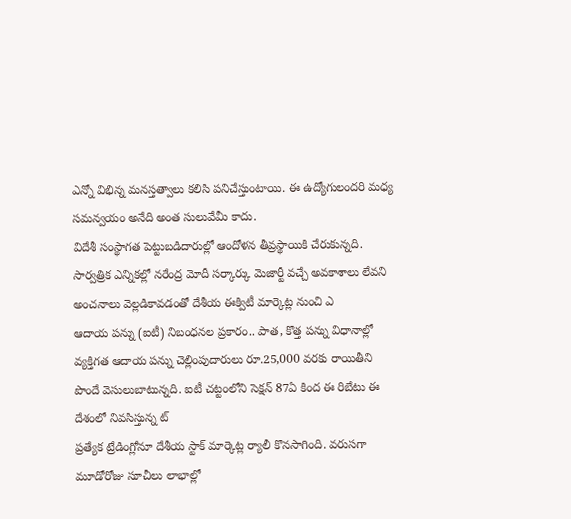ఎన్నో విభిన్న మనస్తత్వాలు కలిసి పనిచేస్తుంటాయి. ఈ ఉద్యోగులందరి మధ్య సమన్వయం అనేది అంత సులువేమీ కాదు.
విదేశీ సంస్థాగత పెట్టుబడిదారుల్లో ఆందోళన తీవ్రస్థాయికి చేరుకున్నది. సార్వత్రిక ఎన్నికల్లో నరేంద్ర మోదీ సర్కార్కు మెజార్టీ వచ్చే అవకాశాలు లేవని అంచనాలు వెల్లడికావడంతో దేశీయ ఈక్విటీ మార్కెట్ల నుంచి ఎ
ఆదాయ పన్ను (ఐటీ) నిబంధనల ప్రకారం.. పాత, కొత్త పన్ను విధానాల్లో వ్యక్తిగత ఆదాయ పన్ను చెల్లింపుదారులు రూ.25,000 వరకు రాయితీని పొందే వెసులుబాటున్నది. ఐటీ చట్టంలోని సెక్షన్ 87ఏ కింద ఈ రిబేటు ఈ దేశంలో నివసిస్తున్న ట్
ప్రత్యేక ట్రేడింగ్లోనూ దేశీయ స్టాక్ మార్కెట్ల ర్యాలీ కొనసాగింది. వరుసగా మూడోరోజు సూచీలు లాభాల్లో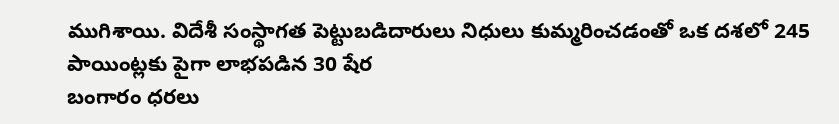ముగిశాయి. విదేశీ సంస్థాగత పెట్టుబడిదారులు నిధులు కుమ్మరించడంతో ఒక దశలో 245 పాయింట్లకు పైగా లాభపడిన 30 షేర
బంగారం ధరలు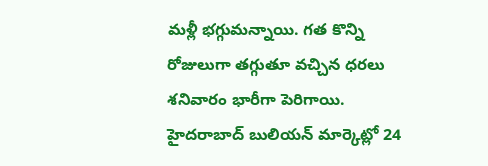మళ్లీ భగ్గుమన్నాయి. గత కొన్ని రోజులుగా తగ్గుతూ వచ్చిన ధరలు శనివారం భారీగా పెరిగాయి. హైదరాబాద్ బులియన్ మార్కెట్లో 24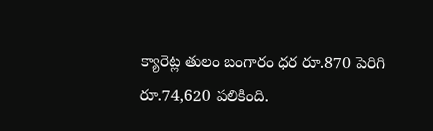క్యారెట్ల తులం బంగారం ధర రూ.870 పెరిగి రూ.74,620 పలికింది.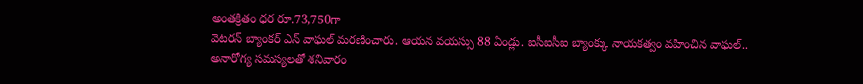అంతక్రితం ధర రూ.73,750గా
వెటరన్ బ్యాంకర్ ఎన్ వాఘల్ మరణించారు. ఆయన వయస్సు 88 ఏండ్లు. ఐసీఐసీఐ బ్యాంక్కు నాయకత్వం వహించిన వాఘల్.. అనారోగ్య సమస్యలతో శనివారం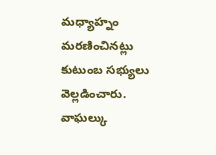మధ్యాహ్నం మరణించినట్లు కుటుంబ సభ్యులు వెల్లడించారు. వాఘల్కు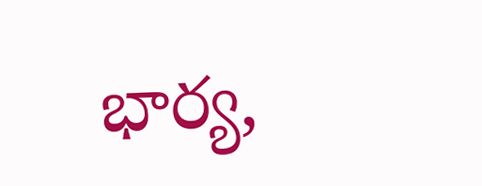భార్య,